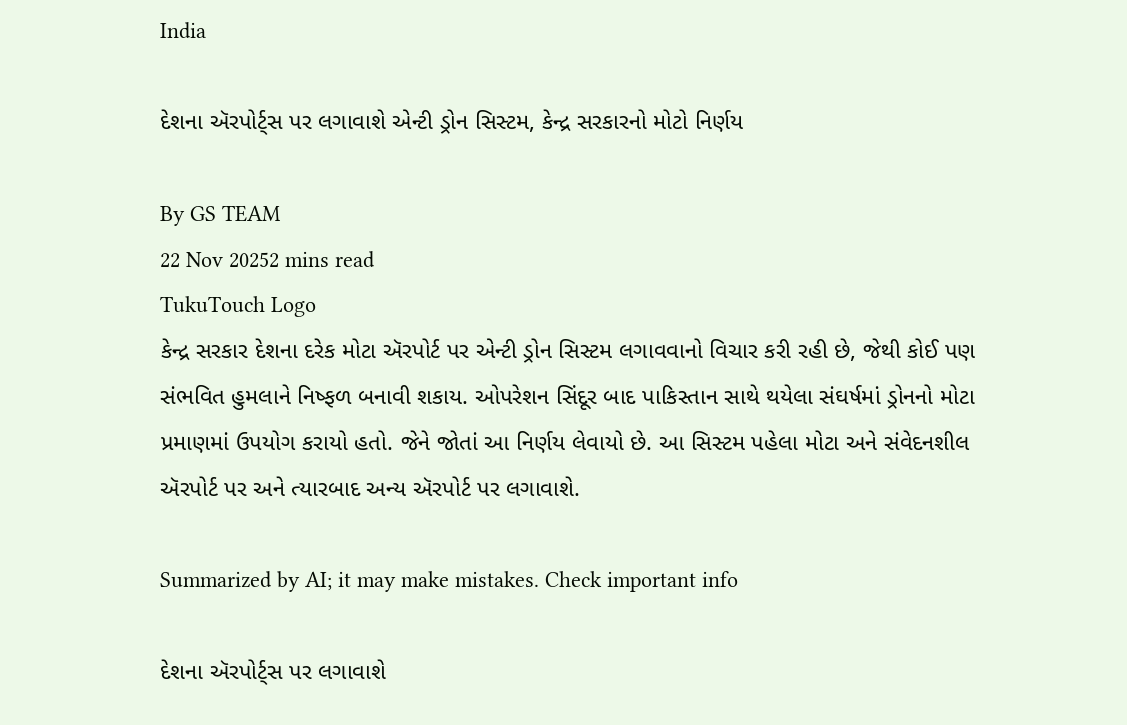India

દેશના ઍરપોર્ટ્સ પર લગાવાશે એન્ટી ડ્રોન સિસ્ટમ, કેન્દ્ર સરકારનો મોટો નિર્ણય

By GS TEAM
22 Nov 20252 mins read
TukuTouch Logo
કેન્દ્ર સરકાર દેશના દરેક મોટા ઍરપોર્ટ પર એન્ટી ડ્રોન સિસ્ટમ લગાવવાનો વિચાર કરી રહી છે, જેથી કોઈ પણ સંભવિત હુમલાને નિષ્ફળ બનાવી શકાય. ઓપરેશન સિંદૂર બાદ પાકિસ્તાન સાથે થયેલા સંઘર્ષમાં ડ્રોનનો મોટા પ્રમાણમાં ઉપયોગ કરાયો હતો. જેને જોતાં આ નિર્ણય લેવાયો છે. આ સિસ્ટમ પહેલા મોટા અને સંવેદનશીલ ઍરપોર્ટ પર અને ત્યારબાદ અન્ય ઍરપોર્ટ પર લગાવાશે.

Summarized by AI; it may make mistakes. Check important info

દેશના ઍરપોર્ટ્સ પર લગાવાશે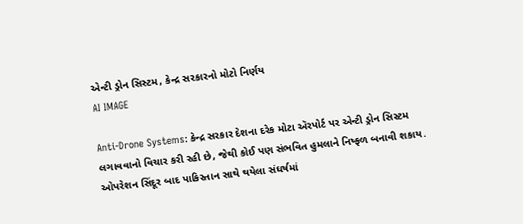એન્ટી ડ્રોન સિસ્ટમ, કેન્દ્ર સરકારનો મોટો નિર્ણય
AI IMAGE

Anti-Drone Systems: કેન્દ્ર સરકાર દેશના દરેક મોટા ઍરપોર્ટ પર એન્ટી ડ્રોન સિસ્ટમ લગાવવાનો વિચાર કરી રહી છે, જેથી કોઈ પણ સંભવિત હુમલાને નિષ્ફળ બનાવી શકાય. ઓપરેશન સિંદૂર બાદ પાકિસ્તાન સાથે થયેલા સંઘર્ષમાં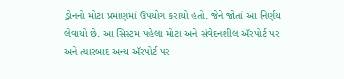ડ્રોનનો મોટા પ્રમાણમાં ઉપયોગ કરાયો હતો. જેને જોતાં આ નિર્ણય લેવાયો છે. આ સિસ્ટમ પહેલા મોટા અને સંવેદનશીલ ઍરપોર્ટ પર અને ત્યારબાદ અન્ય ઍરપોર્ટ પર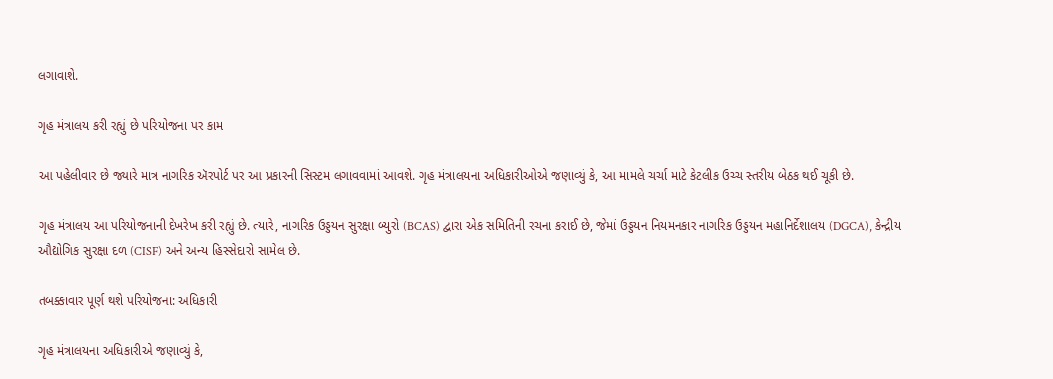લગાવાશે.

ગૃહ મંત્રાલય કરી રહ્યું છે પરિયોજના પર કામ

આ પહેલીવાર છે જ્યારે માત્ર નાગરિક ઍરપોર્ટ પર આ પ્રકારની સિસ્ટમ લગાવવામાં આવશે. ગૃહ મંત્રાલયના અધિકારીઓએ જણાવ્યું કે, આ મામલે ચર્ચા માટે કેટલીક ઉચ્ચ સ્તરીય બેઠક થઈ ચૂકી છે.

ગૃહ મંત્રાલય આ પરિયોજનાની દેખરેખ કરી રહ્યું છે. ત્યારે, નાગરિક ઉડ્ડયન સુરક્ષા બ્યુરો (BCAS) દ્વારા એક સમિતિની રચના કરાઈ છે, જેમાં ઉડ્ડયન નિયમનકાર નાગરિક ઉડ્ડયન મહાનિર્દેશાલય (DGCA), કેન્દ્રીય ઔદ્યોગિક સુરક્ષા દળ (CISF) અને અન્ય હિસ્સેદારો સામેલ છે.

તબક્કાવાર પૂર્ણ થશે પરિયોજના: અધિકારી

ગૃહ મંત્રાલયના અધિકારીએ જણાવ્યું કે,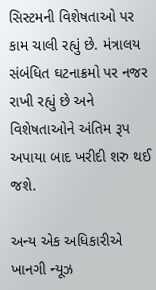સિસ્ટમની વિશેષતાઓ પર કામ ચાલી રહ્યું છે. મંત્રાલય સંબંધિત ઘટનાક્રમો પર નજર રાખી રહ્યું છે અને વિશેષતાઓને અંતિમ રૂપ અપાયા બાદ ખરીદી શરુ થઈ જશે.

અન્ય એક અધિકારીએ ખાનગી ન્યૂઝ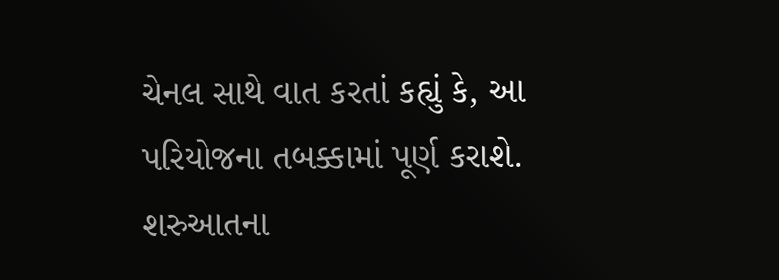ચેનલ સાથે વાત કરતાં કહ્યું કે, આ પરિયોજના તબક્કામાં પૂર્ણ કરાશે. શરુઆતના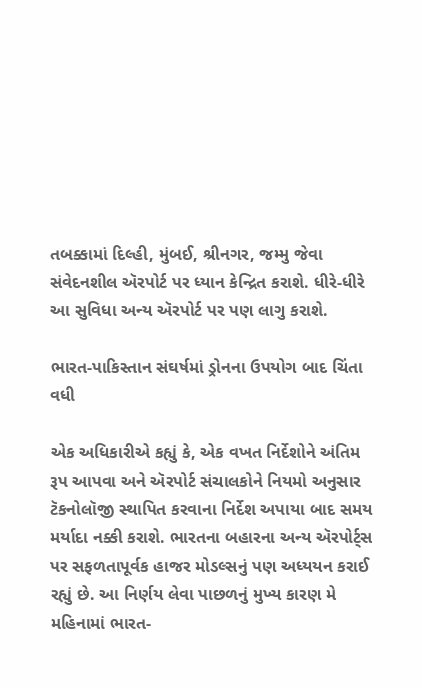તબક્કામાં દિલ્હી, મુંબઈ, શ્રીનગર, જમ્મુ જેવા સંવેદનશીલ ઍરપોર્ટ પર ધ્યાન કેન્દ્રિત કરાશે. ધીરે-ધીરે આ સુવિધા અન્ય ઍરપોર્ટ પર પણ લાગુ કરાશે.

ભારત-પાકિસ્તાન સંઘર્ષમાં ડ્રોનના ઉપયોગ બાદ ચિંતા વધી

એક અધિકારીએ કહ્યું કે, એક વખત નિર્દેશોને અંતિમ રૂપ આપવા અને ઍરપોર્ટ સંચાલકોને નિયમો અનુસાર ટૅકનોલૉજી સ્થાપિત કરવાના નિર્દેશ અપાયા બાદ સમય મર્યાદા નક્કી કરાશે. ભારતના બહારના અન્ય ઍરપોર્ટ્સ પર સફળતાપૂર્વક હાજર મોડલ્સનું પણ અધ્યયન કરાઈ રહ્યું છે. આ નિર્ણય લેવા પાછળનું મુખ્ય કારણ મે મહિનામાં ભારત-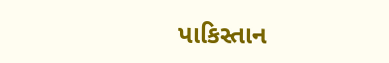પાકિસ્તાન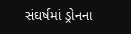સંઘર્ષમાં ડ્રોનના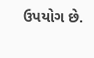ઉપયોગ છે.